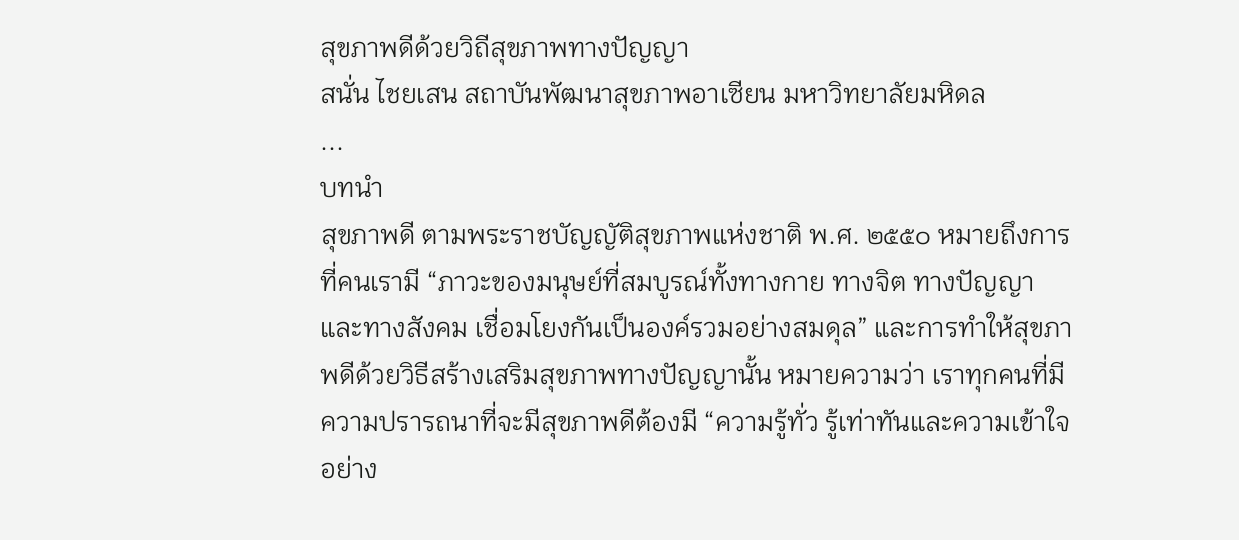สุขภาพดีด้วยวิถีสุขภาพทางปัญญา
สนั่น ไชยเสน สถาบันพัฒนาสุขภาพอาเซียน มหาวิทยาลัยมหิดล
...
บทนำ
สุขภาพดี ตามพระราชบัญญัติสุขภาพแห่งชาติ พ.ศ. ๒๕๕๐ หมายถึงการที่คนเรามี “ภาวะของมนุษย์ที่สมบูรณ์ทั้งทางกาย ทางจิต ทางปัญญา และทางสังคม เชื่อมโยงกันเป็นองค์รวมอย่างสมดุล” และการทำให้สุขภาพดีด้วยวิธีสร้างเสริมสุขภาพทางปัญญานั้น หมายความว่า เราทุกคนที่มีความปรารถนาที่จะมีสุขภาพดีต้องมี “ความรู้ทั่ว รู้เท่าทันและความเข้าใจอย่าง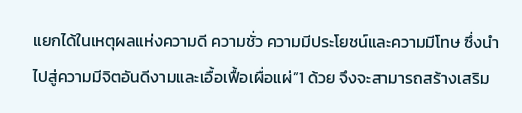แยกได้ในเหตุผลแห่งความดี ความชั่ว ความมีประโยชน์และความมีโทษ ซึ่งนำไปสู่ความมีจิตอันดีงามและเอื้อเฟื้อเผื่อแผ่”1 ด้วย จึงจะสามารถสร้างเสริม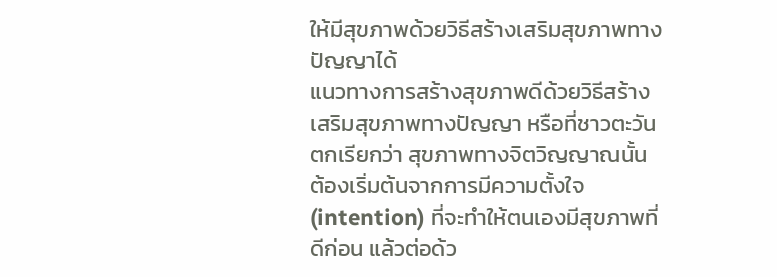ให้มีสุขภาพด้วยวิธีสร้างเสริมสุขภาพทางปัญญาได้
แนวทางการสร้างสุขภาพดีด้วยวิธีสร้างเสริมสุขภาพทางปัญญา หรือที่ชาวตะวันตกเรียกว่า สุขภาพทางจิตวิญญาณนั้น ต้องเริ่มต้นจากการมีความตั้งใจ (intention) ที่จะทำให้ตนเองมีสุขภาพที่ดีก่อน แล้วต่อด้ว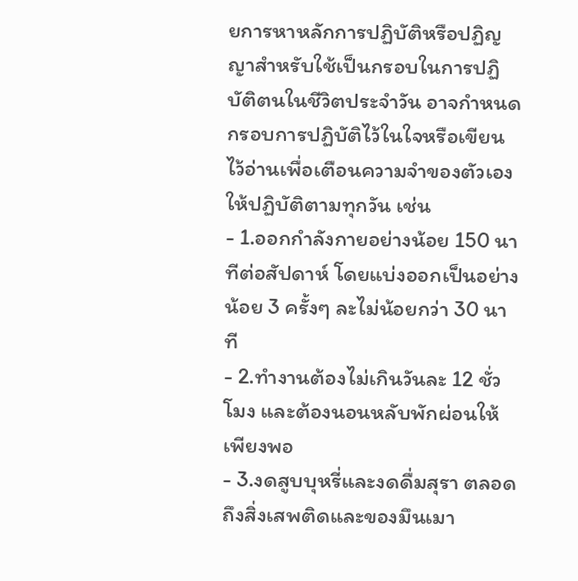ยการหาหลักการปฏิบัติหรือปฏิญญาสำหรับใช้เป็นกรอบในการปฏิบัติตนในชีวิตประจำวัน อาจกำหนดกรอบการปฏิบัติไว้ในใจหรือเขียนไว้อ่านเพื่อเตือนความจำของตัวเองให้ปฏิบัติตามทุกวัน เช่น
- 1.ออกกำลังกายอย่างน้อย 150 นาทีต่อสัปดาห์ โดยแบ่งออกเป็นอย่างน้อย 3 ครั้งๆ ละไม่น้อยกว่า 30 นาที
- 2.ทำงานต้องไม่เกินวันละ 12 ชั่วโมง และต้องนอนหลับพักผ่อนให้เพียงพอ
- 3.งดสูบบุหรี่และงดดื่มสุรา ตลอดถึงสิ่งเสพติดและของมึนเมา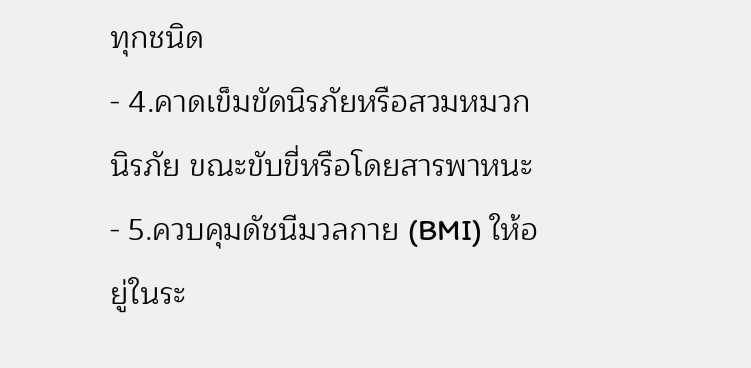ทุกชนิด
- 4.คาดเข็มขัดนิรภัยหรือสวมหมวกนิรภัย ขณะขับขี่หรือโดยสารพาหนะ
- 5.ควบคุมดัชนีมวลกาย (BMI) ให้อยู่ในระ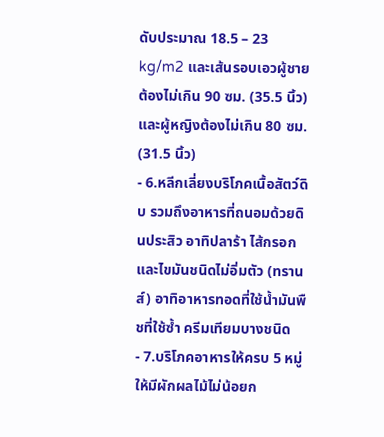ดับประมาณ 18.5 – 23 kg/m2 และเส้นรอบเอวผู้ชายต้องไม่เกิน 90 ซม. (35.5 นิ้ว) และผู้หญิงต้องไม่เกิน 80 ซม. (31.5 นิ้ว)
- 6.หลีกเลี่ยงบริโภคเนื้อสัตว์ดิบ รวมถึงอาหารที่ถนอมด้วยดินประสิว อาทิปลาร้า ไส้กรอก และไขมันชนิดไม่อิ่มตัว (ทรานส์) อาทิอาหารทอดที่ใช้น้ำมันพืชที่ใช้ซ้ำ ครีมเทียมบางชนิด
- 7.บริโภคอาหารให้ครบ 5 หมู่ ให้มีผักผลไม้ไม่น้อยก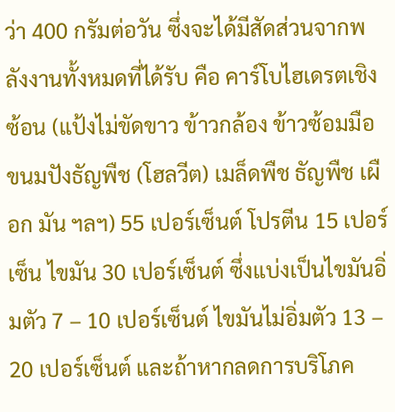ว่า 400 กรัมต่อวัน ซึ่งจะได้มีสัดส่วนจากพลังงานทั้งหมดที่ได้รับ คือ คาร์โบไฮเดรตเชิงซ้อน (แป้งไม่ขัดขาว ข้าวกล้อง ข้าวซ้อมมือ ขนมปังธัญพืช (โฮลวีต) เมล็ดพืช ธัญพืช เผือก มัน ฯลฯ) 55 เปอร์เซ็นต์ โปรตีน 15 เปอร์เซ็น ไขมัน 30 เปอร์เซ็นต์ ซึ่งแบ่งเป็นไขมันอิ่มตัว 7 – 10 เปอร์เซ็นต์ ไขมันไม่อิ่มตัว 13 – 20 เปอร์เซ็นต์ และถ้าหากลดการบริโภค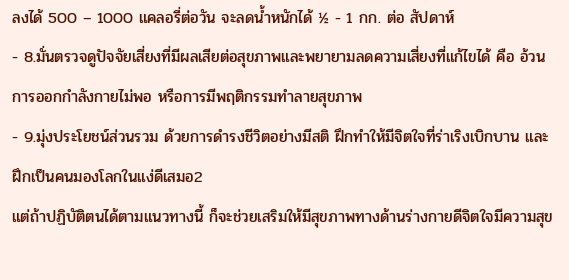ลงได้ 500 – 1000 แคลอรี่ต่อวัน จะลดน้ำหนักได้ ½ - 1 กก. ต่อ สัปดาห์
- 8.มั่นตรวจดูปัจจัยเสี่ยงที่มีผลเสียต่อสุขภาพและพยายามลดความเสี่ยงที่แก้ไขได้ คือ อ้วน การออกกำลังกายไม่พอ หรือการมีพฤติกรรมทำลายสุขภาพ
- 9.มุ่งประโยชน์ส่วนรวม ด้วยการดำรงชีวิตอย่างมีสติ ฝึกทำให้มีจิตใจที่ร่าเริงเบิกบาน และฝึกเป็นคนมองโลกในแง่ดีเสมอ2
แต่ถ้าปฏิบัติตนได้ตามแนวทางนี้ ก็จะช่วยเสริมให้มีสุขภาพทางด้านร่างกายดีจิตใจมีความสุข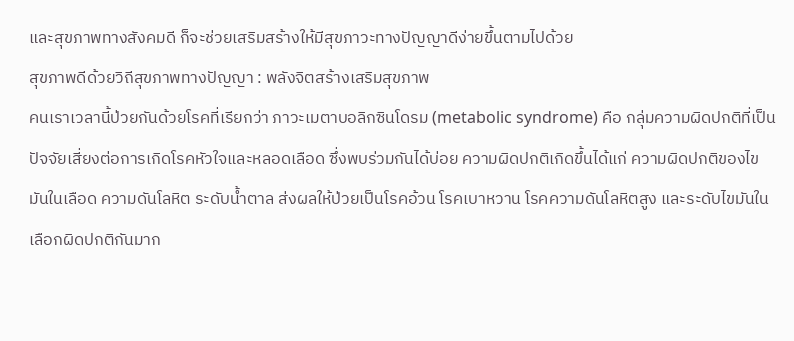และสุขภาพทางสังคมดี ก็จะช่วยเสริมสร้างให้มีสุขภาวะทางปัญญาดีง่ายขึ้นตามไปด้วย
สุขภาพดีด้วยวิถีสุขภาพทางปัญญา : พลังจิตสร้างเสริมสุขภาพ
คนเราเวลานี้ป่วยกันด้วยโรคที่เรียกว่า ภาวะเมตาบอลิกซินโดรม (metabolic syndrome) คือ กลุ่มความผิดปกติที่เป็นปัจจัยเสี่ยงต่อการเกิดโรคหัวใจและหลอดเลือด ซึ่งพบร่วมกันได้บ่อย ความผิดปกติเกิดขึ้นได้แก่ ความผิดปกติของไขมันในเลือด ความดันโลหิต ระดับน้ำตาล ส่งผลให้ป่วยเป็นโรคอ้วน โรคเบาหวาน โรคความดันโลหิตสูง และระดับไขมันในเลือกผิดปกติกันมาก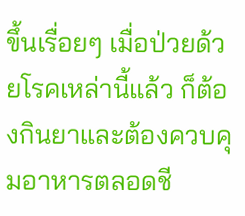ขึ้นเรื่อยๆ เมื่อป่วยด้วยโรคเหล่านี้แล้ว ก็ต้องกินยาและต้องควบคุมอาหารตลอดชี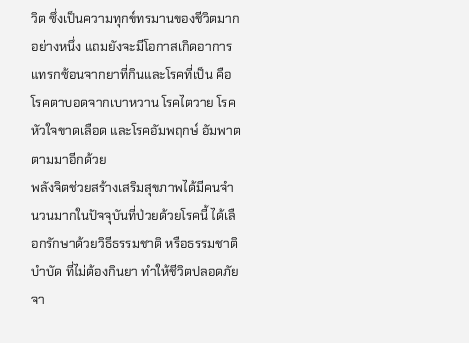วิต ซึ่งเป็นความทุกข์ทรมานของชีวิตมากอย่างหนึ่ง แถมยังจะมีโอกาสเกิดอาการแทรกซ้อนจากยาที่กินและโรคที่เป็น คือ โรคตาบอดจากเบาหวาน โรคไตวาย โรคหัวใจขาดเลือด และโรคอัมพฤกษ์ อัมพาต ตามมาอีกด้วย
พลังจิตช่วยสร้างเสริมสุขภาพได้มีคนจำนวนมากในปัจจุบันที่ป่วยด้วยโรคนี้ ได้เลือกรักษาด้วยวิธีธรรมชาติ หรือธรรมชาติบำบัด ที่ไม่ต้องกินยา ทำให้ชีวิตปลอดภัยจา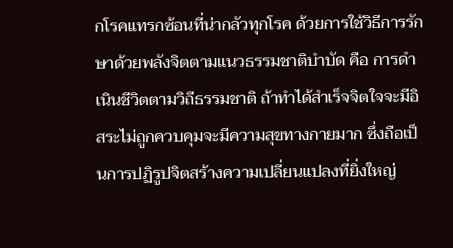กโรคแทรกซ้อนที่น่ากลัวทุกโรค ด้วยการใช้วิธีการรักษาด้วยพลังจิตตามแนวธรรมชาติบำบัด คือ การดำเนินชีวิตตามวิถีธรรมชาติ ถ้าทำได้สำเร็จจิตใจจะมีอิสระไม่ถูกควบคุมจะมีความสุขทางกายมาก ซึ่งถือเป็นการปฏิรูปจิตสร้างความเปลี่ยนแปลงที่ยิ่งใหญ่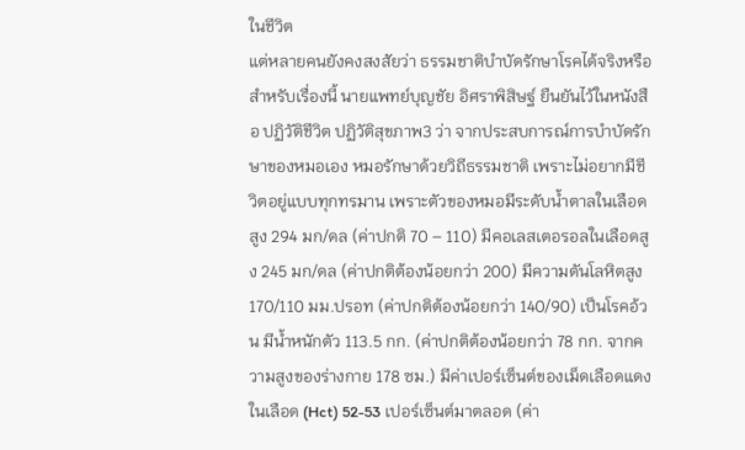ในชีวิต
แต่หลายคนยังคงสงสัยว่า ธรรมชาติบำบัดรักษาโรคได้จริงหรือ สำหรับเรื่องนี้ นายแพทย์บุญชัย อิศราพิสิษฐ์ ยืนยันไว้ในหนังสือ ปฏิวัติชีวิต ปฏิวัติสุขภาพ3 ว่า จากประสบการณ์การบำบัดรักษาของหมอเอง หมอรักษาด้วยวิถีธรรมชาติ เพราะไม่อยากมีชีวิตอยู่แบบทุกทรมาน เพราะตัวของหมอมีระดับน้ำตาลในเลือดสูง 294 มก/ดล (ค่าปกติ 70 – 110) มีคอเลสเตอรอลในเลือดสูง 245 มก/ดล (ค่าปกติต้องน้อยกว่า 200) มีความดันโลหิตสูง 170/110 มม.ปรอท (ค่าปกติต้องน้อยกว่า 140/90) เป็นโรคอ้วน มีน้ำหนักตัว 113.5 กก. (ค่าปกติต้องน้อยกว่า 78 กก. จากความสูงของร่างกาย 178 ซม.) มีค่าเปอร์เซ็นต์ของเม็ดเลือดแดงในเลือด (Hct) 52-53 เปอร์เซ็นต์มาตลอด (ค่า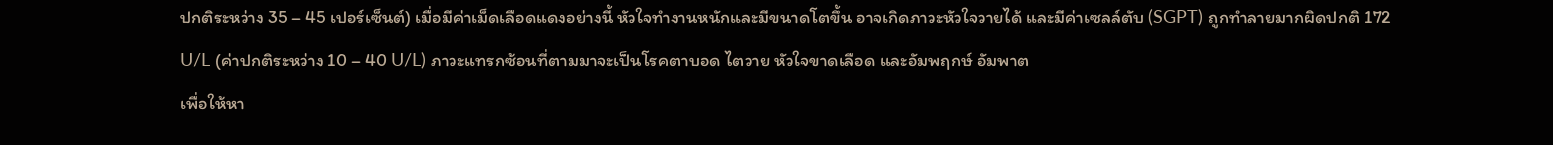ปกติระหว่าง 35 – 45 เปอร์เซ็นต์) เมื่อมีค่าเม็ดเลือดแดงอย่างนี้ หัวใจทำงานหนักและมีขนาดโตขึ้น อาจเกิดภาวะหัวใจวายได้ และมีค่าเซลล์ตับ (SGPT) ถูกทำลายมากผิดปกติ 172 U/L (ค่าปกติระหว่าง 10 – 40 U/L) ภาวะแทรกซ้อนที่ตามมาจะเป็นโรคตาบอด ไตวาย หัวใจขาดเลือด และอัมพฤกษ์ อัมพาต
เพื่อให้หา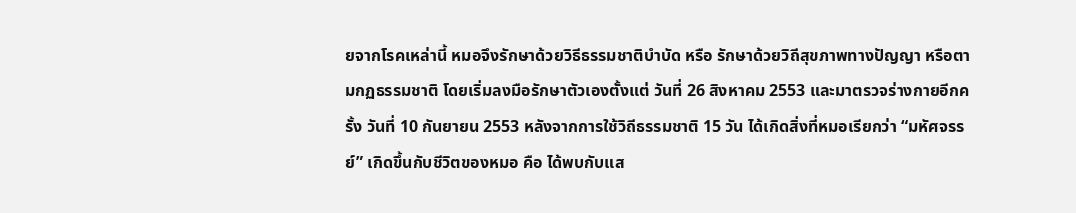ยจากโรคเหล่านี้ หมอจึงรักษาด้วยวิธีธรรมชาติบำบัด หรือ รักษาด้วยวิถีสุขภาพทางปัญญา หรือตามกฏธรรมชาติ โดยเริ่มลงมือรักษาตัวเองตั้งแต่ วันที่ 26 สิงหาคม 2553 และมาตรวจร่างกายอีกครั้ง วันที่ 10 กันยายน 2553 หลังจากการใช้วิถีธรรมชาติ 15 วัน ได้เกิดสิ่งที่หมอเรียกว่า “มหัศจรรย์” เกิดขึ้นกับชีวิตของหมอ คือ ได้พบกับแส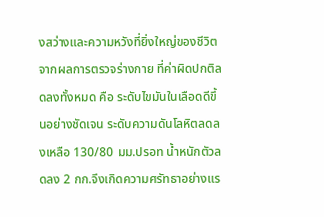งสว่างและความหวังที่ยิ่งใหญ่ของชีวิต จากผลการตรวจร่างกาย ที่ค่าผิดปกติลดลงทั้งหมด คือ ระดับไขมันในเลือดดีขึ้นอย่างชัดเจน ระดับความดันโลหิตลดลงเหลือ 130/80 มม.ปรอท น้ำหนักตัวลดลง 2 กก.จึงเกิดความศรัทธาอย่างแร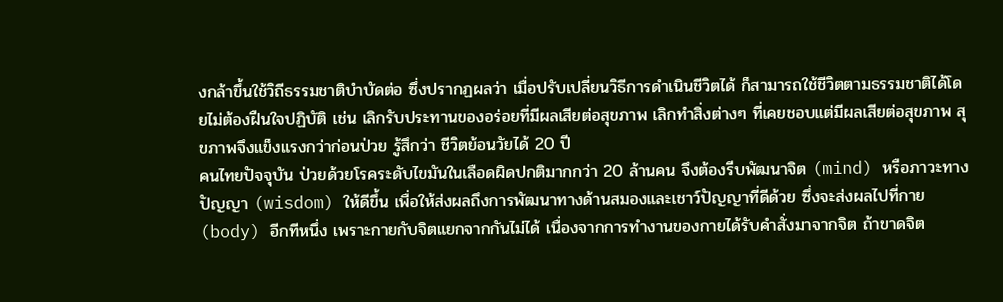งกล้าขึ้นใช้วิถีธรรมชาติบำบัดต่อ ซึ่งปรากฏผลว่า เมื่อปรับเปลี่ยนวิธีการดำเนินชีวิตได้ ก็สามารถใช้ชีวิตตามธรรมชาติได้โดยไม่ต้องฝืนใจปฏิบัติ เช่น เลิกรับประทานของอร่อยที่มีผลเสียต่อสุขภาพ เลิกทำสิ่งต่างๆ ที่เคยชอบแต่มีผลเสียต่อสุขภาพ สุขภาพจึงแข็งแรงกว่าก่อนป่วย รู้สึกว่า ชีวิตย้อนวัยได้ 20 ปี
คนไทยปัจจุบัน ป่วยด้วยโรคระดับไขมันในเลือดผิดปกติมากกว่า 20 ล้านคน จึงต้องรีบพัฒนาจิต (mind) หรือภาวะทางปัญญา (wisdom) ให้ดีขึ้น เพื่อให้ส่งผลถึงการพัฒนาทางด้านสมองและเชาว์ปัญญาที่ดีด้วย ซึ่งจะส่งผลไปที่กาย (body) อีกทีหนึ่ง เพราะกายกับจิตแยกจากกันไม่ได้ เนื่องจากการทำงานของกายได้รับคำสั่งมาจากจิต ถ้าขาดจิต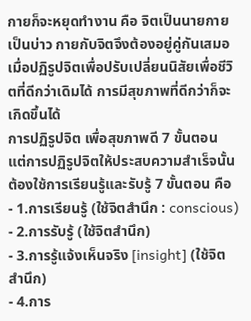กายก็จะหยุดทำงาน คือ จิตเป็นนายกายเป็นบ่าว กายกับจิตจึงต้องอยู่คู่กันเสมอ เมื่อปฏิรูปจิตเพื่อปรับเปลี่ยนนิสัยเพื่อชีวิตที่ดีกว่าเดิมได้ การมีสุขภาพที่ดีกว่าก็จะเกิดขึ้นได้
การปฏิรูปจิต เพื่อสุขภาพดี 7 ขั้นตอน
แต่การปฏิรูปจิตให้ประสบความสำเร็จนั้น ต้องใช้การเรียนรู้และรับรู้ 7 ขั้นตอน คือ
- 1.การเรียนรู้ (ใช้จิตสำนึก : conscious)
- 2.การรับรู้ (ใช้จิตสำนึก)
- 3.การรู้แจ้งเห็นจริง [insight] (ใช้จิตสำนึก)
- 4.การ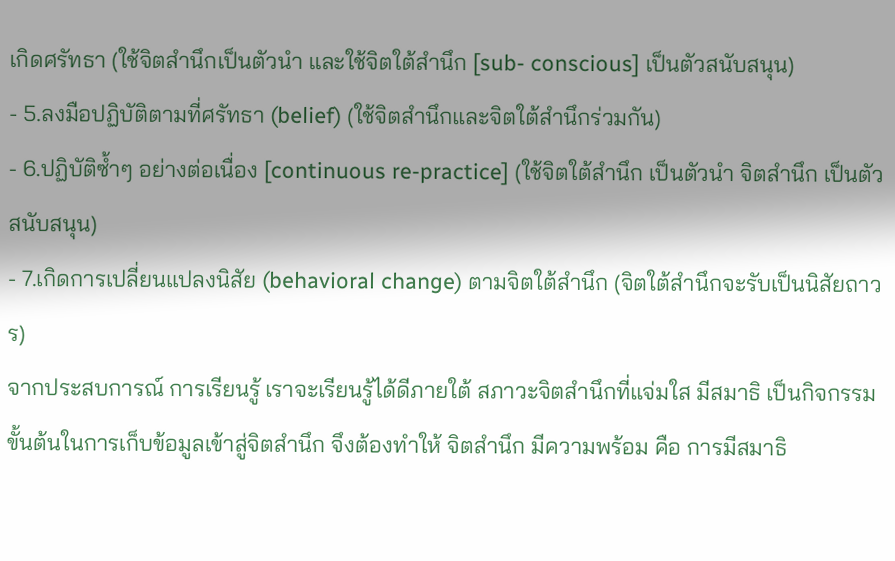เกิดศรัทธา (ใช้จิตสำนึกเป็นตัวนำ และใช้จิตใต้สำนึก [sub- conscious] เป็นตัวสนับสนุน)
- 5.ลงมือปฏิบัติตามที่ศรัทธา (belief) (ใช้จิตสำนึกและจิตใต้สำนึกร่วมกัน)
- 6.ปฏิบัติซ้ำๆ อย่างต่อเนื่อง [continuous re-practice] (ใช้จิตใต้สำนึก เป็นตัวนำ จิตสำนึก เป็นตัวสนับสนุน)
- 7.เกิดการเปลี่ยนแปลงนิสัย (behavioral change) ตามจิตใต้สำนึก (จิตใต้สำนึกจะรับเป็นนิสัยถาวร)
จากประสบการณ์ การเรียนรู้ เราจะเรียนรู้ได้ดีภายใต้ สภาวะจิตสำนึกที่แจ่มใส มีสมาธิ เป็นกิจกรรมขั้นต้นในการเก็บข้อมูลเข้าสู่จิตสำนึก จึงต้องทำให้ จิตสำนึก มีความพร้อม คือ การมีสมาธิ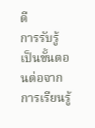ดี
การรับรู้ เป็นขั้นตอนต่อจากการเรียนรู้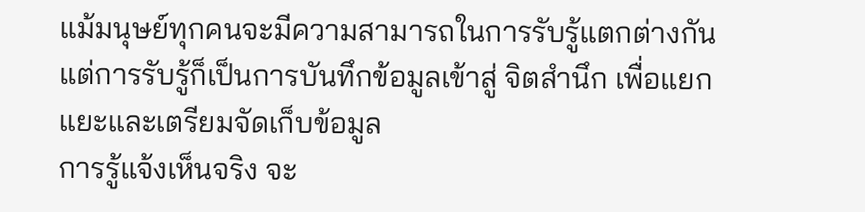แม้มนุษย์ทุกคนจะมีความสามารถในการรับรู้แตกต่างกัน แต่การรับรู้ก็เป็นการบันทึกข้อมูลเข้าสู่ จิตสำนึก เพื่อแยกแยะและเตรียมจัดเก็บข้อมูล
การรู้แจ้งเห็นจริง จะ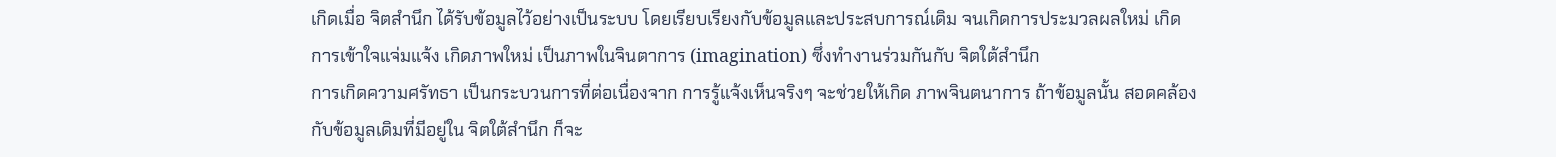เกิดเมื่อ จิตสำนึก ได้รับข้อมูลไว้อย่างเป็นระบบ โดยเรียบเรียงกับข้อมูลและประสบการณ์เดิม จนเกิดการประมวลผลใหม่ เกิดการเข้าใจแจ่มแจ้ง เกิดภาพใหม่ เป็นภาพในจินตาการ (imagination) ซึ่งทำงานร่วมกันกับ จิตใต้สำนึก
การเกิดความศรัทธา เป็นกระบวนการที่ต่อเนื่องจาก การรู้แจ้งเห็นจริงๆ จะช่วยให้เกิด ภาพจินตนาการ ถ้าข้อมูลนั้น สอดคล้องกับข้อมูลเดิมที่มีอยู่ใน จิตใต้สำนึก ก็จะ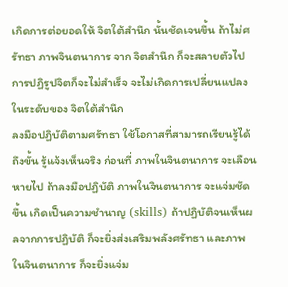เกิดการต่อยอดให้ จิตใต้สำนึก นั้นชัดเจนขึ้น ถ้าไม่ศรัทธา ภาพจินตนาการ จาก จิตสำนึก ก็จะสลายตัวไป การปฏิรูปจิตก็จะไม่สำเร็จ จะไม่เกิดการเปลี่ยนแปลงในระดับของ จิตใต้สำนึก
ลงมือปฏิบัติตามศรัทธา ใช้โอกาสที่สามารถเรียนรู้ได้ถึงขั้น รู้แจ้งเห็นจริง ก่อนที่ ภาพในจินตนาการ จะเลือนหายไป ถ้าลงมือปฏิบัติ ภาพในจินตนาการ จะแจ่มชัดขึ้น เกิดเป็นความชำนาญ (skills) ถ้าปฏิบัติจนเห็นผลจากการปฏิบัติ ก็จะยิ่งส่งเสริมพลังศรัทธา และภาพในจินตนาการ ก็จะยิ่งแจ่ม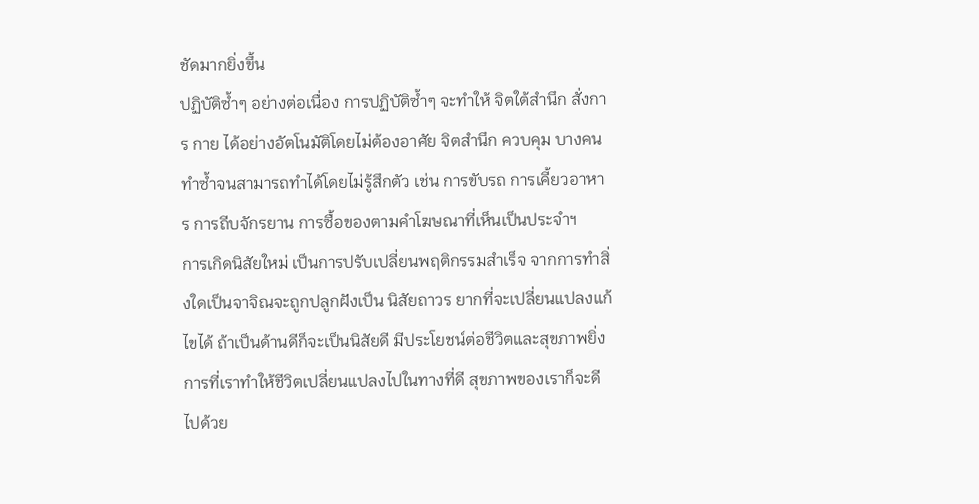ชัดมากยิ่งขึ้น
ปฏิบัติซ้ำๆ อย่างต่อเนื่อง การปฏิบัติซ้ำๆ จะทำให้ จิตใต้สำนึก สั่งการ กาย ได้อย่างอัตโนมัติโดยไม่ต้องอาศัย จิตสำนึก ควบคุม บางคนทำซ้ำจนสามารถทำได้โดยไม่รู้สึกตัว เช่น การขับรถ การเคี้ยวอาหาร การถีบจักรยาน การซื้อของตามคำโฆษณาที่เห็นเป็นประจำฯ
การเกิดนิสัยใหม่ เป็นการปรับเปลี่ยนพฤติกรรมสำเร็จ จากการทำสิ่งใดเป็นจาจิณจะถูกปลูกฝังเป็น นิสัยถาวร ยากที่จะเปลี่ยนแปลงแก้ไขได้ ถ้าเป็นด้านดีก็จะเป็นนิสัยดี มีประโยชน์ต่อชีวิตและสุขภาพยิ่ง
การที่เราทำให้ชีวิตเปลี่ยนแปลงไปในทางที่ดี สุขภาพของเราก็จะดีไปด้วย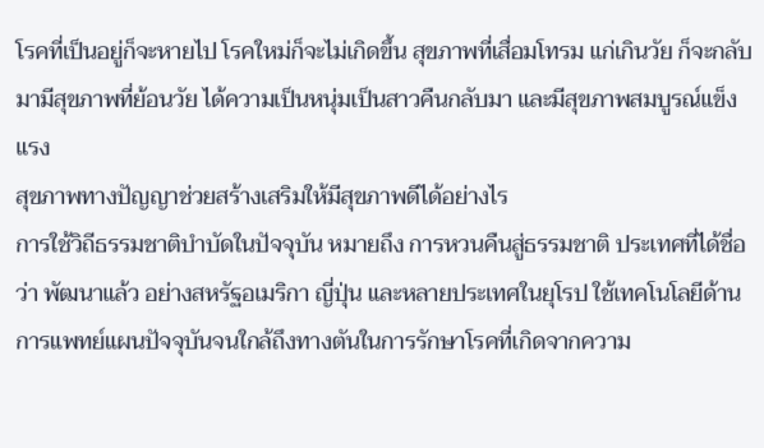โรคที่เป็นอยู่ก็จะหายไป โรคใหม่ก็จะไม่เกิดขึ้น สุขภาพที่เสื่อมโทรม แก่เกินวัย ก็จะกลับมามีสุขภาพที่ย้อนวัย ได้ความเป็นหนุ่มเป็นสาวคืนกลับมา และมีสุขภาพสมบูรณ์แข็งแรง
สุขภาพทางปัญญาช่วยสร้างเสริมให้มีสุขภาพดีได้อย่างไร
การใช้วิถีธรรมชาติบำบัดในปัจจุบัน หมายถึง การหวนคืนสู่ธรรมชาติ ประเทศที่ได้ชื่อว่า พัฒนาแล้ว อย่างสหรัฐอเมริกา ญี่ปุ่น และหลายประเทศในยุโรป ใช้เทคโนโลยีด้านการแพทย์แผนปัจจุบันจนใกล้ถึงทางตันในการรักษาโรคที่เกิดจากความ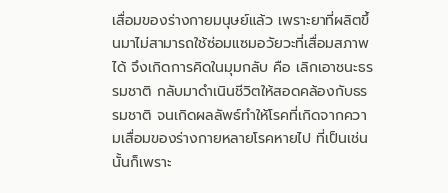เสื่อมของร่างกายมนุษย์แล้ว เพราะยาที่ผลิตขึ้นมาไม่สามารถใช้ซ่อมแซมอวัยวะที่เสื่อมสภาพได้ จึงเกิดการคิดในมุมกลับ คือ เลิกเอาชนะธรรมชาติ กลับมาดำเนินชีวิตให้สอดคล้องกับธรรมชาติ จนเกิดผลลัพธ์ทำให้โรคที่เกิดจากความเสื่อมของร่างกายหลายโรคหายไป ที่เป็นเช่นนั้นก็เพราะ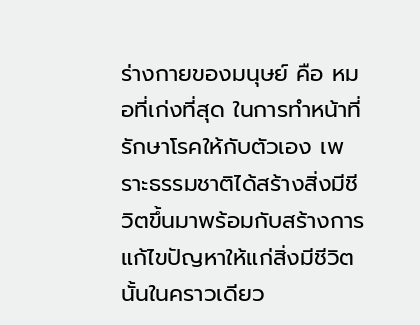ร่างกายของมนุษย์ คือ หมอที่เก่งที่สุด ในการทำหน้าที่รักษาโรคให้กับตัวเอง เพราะธรรมชาติได้สร้างสิ่งมีชีวิตขึ้นมาพร้อมกับสร้างการแก้ไขปัญหาให้แก่สิ่งมีชีวิตนั้นในคราวเดียว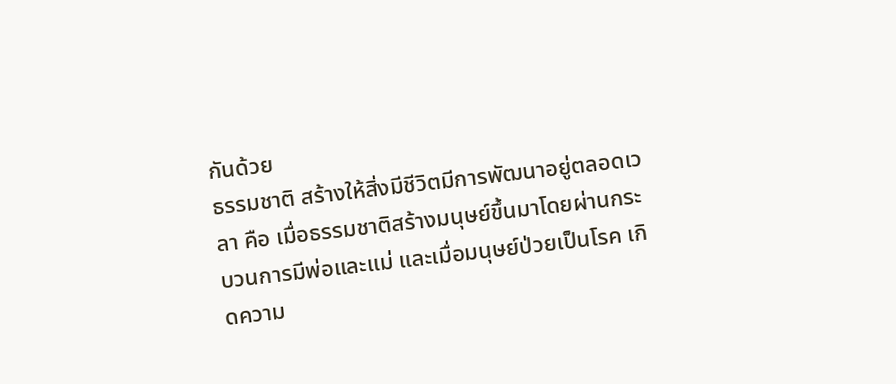กันด้วย
ธรรมชาติ สร้างให้สิ่งมีชีวิตมีการพัฒนาอยู่ตลอดเวลา คือ เมื่อธรรมชาติสร้างมนุษย์ขึ้นมาโดยผ่านกระบวนการมีพ่อและแม่ และเมื่อมนุษย์ป่วยเป็นโรค เกิดความ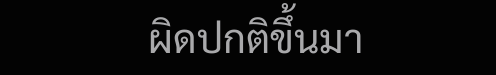ผิดปกติขึ้นมา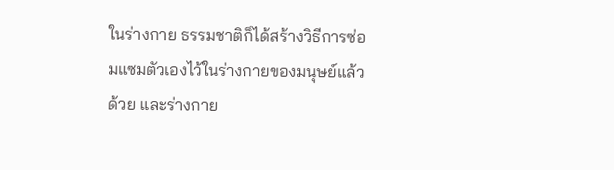ในร่างกาย ธรรมชาติก็ได้สร้างวิธีการซ่อมแซมตัวเองไว้ในร่างกายของมนุษย์แล้วด้วย และร่างกาย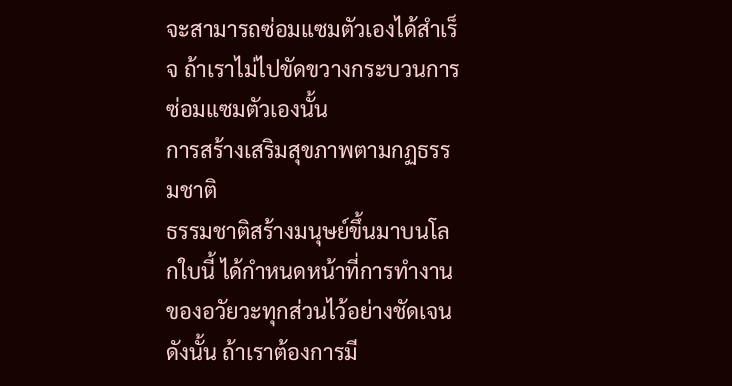จะสามารถซ่อมแซมตัวเองได้สำเร็จ ถ้าเราไม่ไปขัดขวางกระบวนการซ่อมแซมตัวเองนั้น
การสร้างเสริมสุขภาพตามกฏธรรมชาติ
ธรรมชาติสร้างมนุษย์ขึ้นมาบนโลกใบนี้ ได้กำหนดหน้าที่การทำงานของอวัยวะทุกส่วนไว้อย่างชัดเจน ดังนั้น ถ้าเราต้องการมี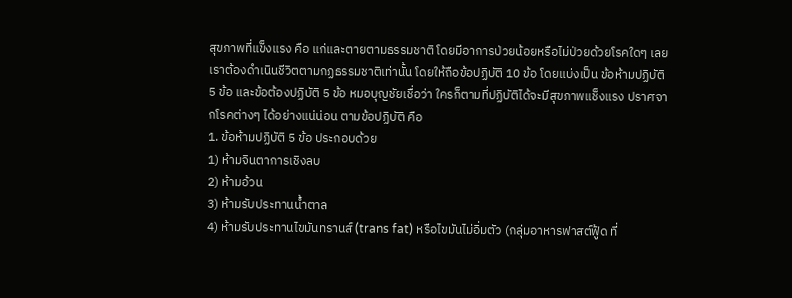สุขภาพที่แข็งแรง คือ แก่และตายตามธรรมชาติ โดยมีอาการป่วยน้อยหรือไม่ป่วยด้วยโรคใดๆ เลย เราต้องดำเนินชีวิตตามกฏธรรมชาติเท่านั้น โดยให้ถือข้อปฏิบัติ 10 ข้อ โดยแบ่งเป็น ข้อห้ามปฏิบัติ 5 ข้อ และข้อต้องปฏิบัติ 5 ข้อ หมอบุญชัยเชื่อว่า ใครก็ตามที่ปฏิบัติได้จะมีสุขภาพแช็งแรง ปราศจากโรคต่างๆ ได้อย่างแน่น่อน ตามข้อปฏิบัติ คือ
1. ข้อห้ามปฏิบัติ 5 ข้อ ประกอบด้วย
1) ห้ามจินตาการเชิงลบ
2) ห้ามอ้วน
3) ห้ามรับประทานน้ำตาล
4) ห้ามรับประทานไขมันทรานส์ (trans fat) หรือไขมันไม่อิ่มตัว (กลุ่มอาหารฟาสต์ฟู้ด ที่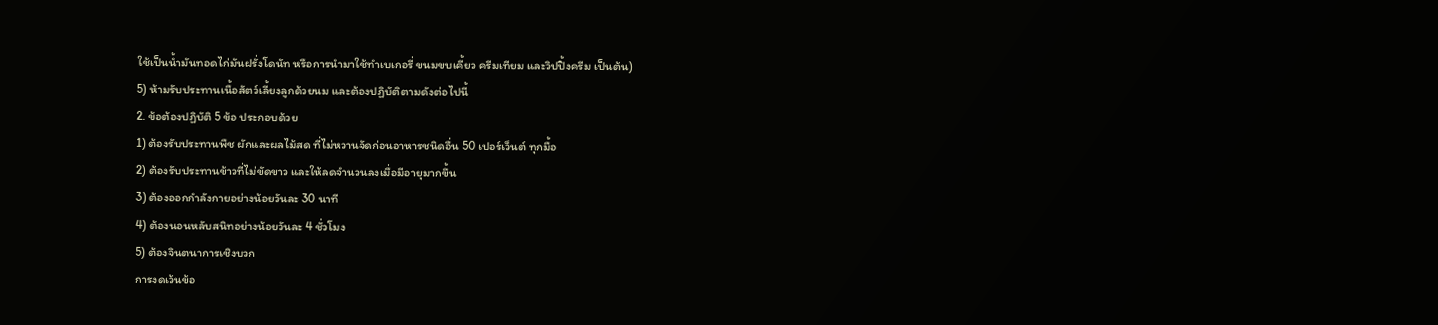ใช้เป็นน้ำมันทอดไก่มันฝรั่งโดนัท หรือการนำมาใช้ทำเบเกอรี่ ขนมขบเคี้ยว ครีมเทียม และวิปปิ้งครีม เป็นต้น)
5) ห้ามรับประทานเนื้อสัตว์เลี้ยงลูกด้วยนม และต้องปฏิบัติตามดังต่อไปนี้
2. ข้อต้องปฏิบัติ 5 ข้อ ประกอบด้วย
1) ต้องรับประทานพืช ผักและผลไม้สด ที่ไม่หวานจัดก่อนอาหารชนิดอื่น 50 เปอร์เว็นต์ ทุกมื้อ
2) ต้องรับประทานข้าวที่ไม่ขัดขาว และให้ลดจำนวนลงเมื่อมีอายุมากขึ้น
3) ต้องออกกำลังกายอย่างน้อยวันละ 30 นาที
4) ต้องนอนหลับสนิทอย่างน้อยวันละ 4 ชั่วโมง
5) ต้องจินตนาการเชิงบวก
การงดเว้นข้อ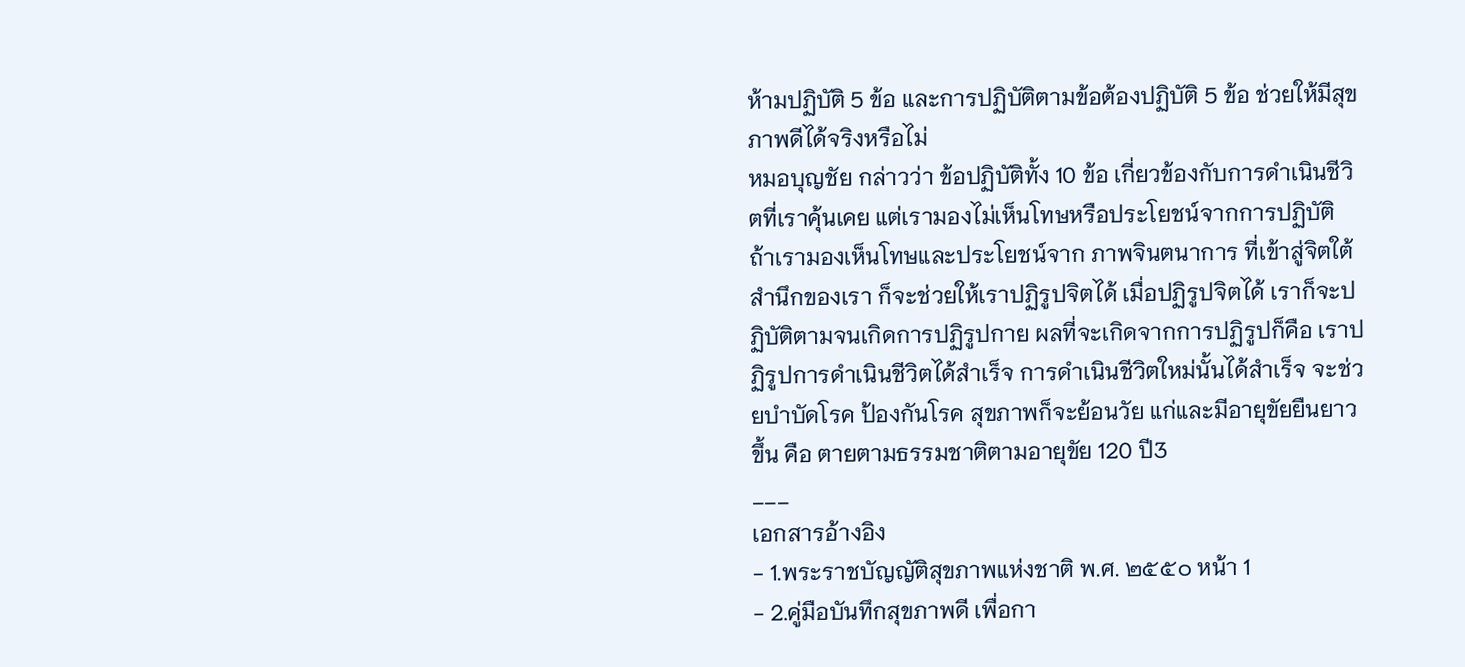ห้ามปฏิบัติ 5 ข้อ และการปฏิบัติตามข้อต้องปฏิบัติ 5 ข้อ ช่วยให้มีสุขภาพดีได้จริงหรือไม่
หมอบุญชัย กล่าวว่า ข้อปฏิบัติทั้ง 10 ข้อ เกี่ยวข้องกับการดำเนินชีวิตที่เราคุ้นเคย แต่เรามองไม่เห็นโทษหรือประโยชน์จากการปฏิบัติ ถ้าเรามองเห็นโทษและประโยชน์จาก ภาพจินตนาการ ที่เข้าสู่จิตใต้สำนึกของเรา ก็จะช่วยให้เราปฏิรูปจิตได้ เมื่อปฏิรูปจิตได้ เราก็จะปฏิบัติตามจนเกิดการปฏิรูปกาย ผลที่จะเกิดจากการปฏิรูปก็คือ เราปฏิรูปการดำเนินชีวิตได้สำเร็จ การดำเนินชีวิตใหม่นั้นได้สำเร็จ จะช่วยบำบัดโรค ป้องกันโรค สุขภาพก็จะย้อนวัย แก่และมีอายุขัยยืนยาวขึ้น คือ ตายตามธรรมชาติตามอายุขัย 120 ปี3
___
เอกสารอ้างอิง
- 1.พระราชบัญญัติสุขภาพแห่งชาติ พ.ศ. ๒๕๕๐ หน้า 1
- 2.คู่มือบันทึกสุขภาพดี เพื่อกา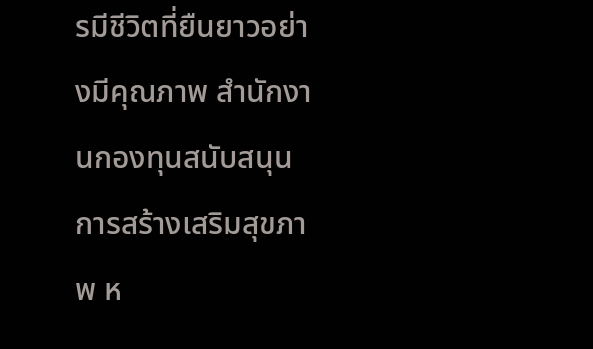รมีชีวิตที่ยืนยาวอย่างมีคุณภาพ สำนักงานกองทุนสนับสนุนการสร้างเสริมสุขภาพ ห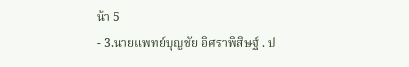น้า 5
- 3.นายแพทย์บุญชัย อิศราพิสิษฐ์ . ป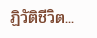ฏิวัติชีวิต...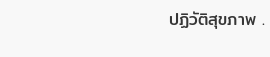ปฏิวัติสุขภาพ .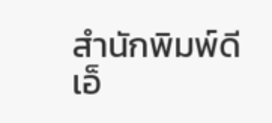สำนักพิมพ์ดีเอ็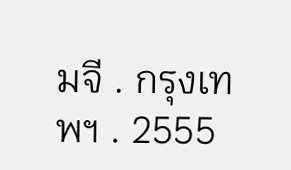มจี . กรุงเทพฯ . 2555